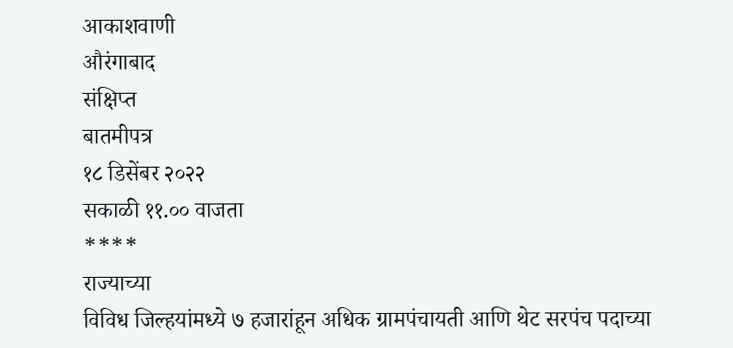आकाशवाणी
औरंगाबाद
संक्षिप्त
बातमीपत्र
१८ डिसेंबर २०२२
सकाळी ११.०० वाजता
****
राज्याच्या
विविध जिल्हयांमध्ये ७ हजारांहून अधिक ग्रामपंचायती आणि थेट सरपंच पदाच्या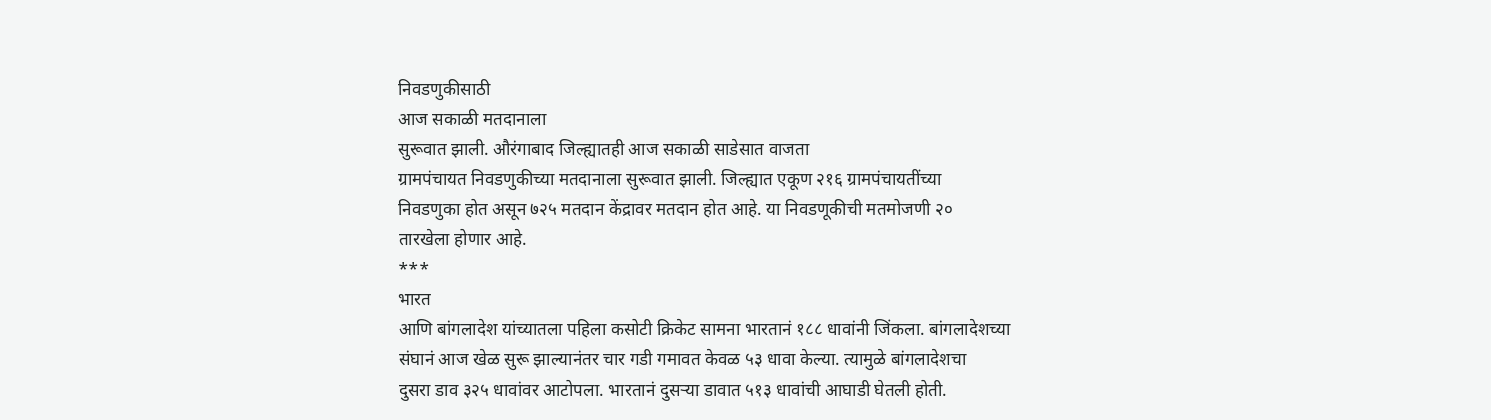निवडणुकीसाठी
आज सकाळी मतदानाला
सुरूवात झाली. औरंगाबाद जिल्ह्यातही आज सकाळी साडेसात वाजता
ग्रामपंचायत निवडणुकीच्या मतदानाला सुरूवात झाली. जिल्ह्यात एकूण २१६ ग्रामपंचायतींच्या
निवडणुका होत असून ७२५ मतदान केंद्रावर मतदान होत आहे. या निवडणूकीची मतमोजणी २०
तारखेला होणार आहे.
***
भारत
आणि बांगलादेश यांच्यातला पहिला कसोटी क्रिकेट सामना भारतानं १८८ धावांनी जिंकला. बांगलादेशच्या
संघानं आज खेळ सुरू झाल्यानंतर चार गडी गमावत केवळ ५३ धावा केल्या. त्यामुळे बांगलादेशचा
दुसरा डाव ३२५ धावांवर आटोपला. भारतानं दुसऱ्या डावात ५१३ धावांची आघाडी घेतली होती.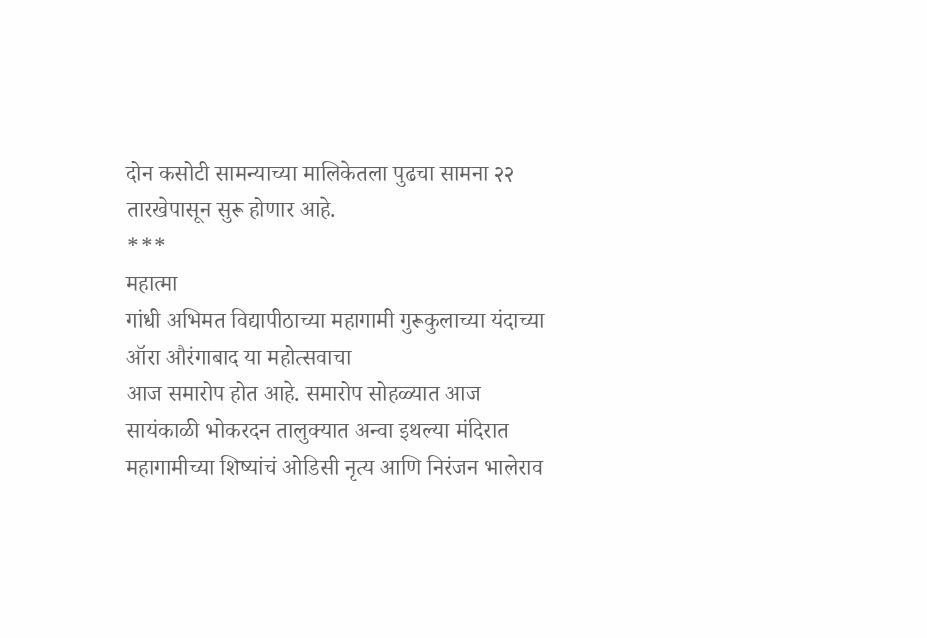दोन कसोटी सामन्याच्या मालिकेतला पुढचा सामना २२ तारखेपासून सुरू होणार आहे.
***
महात्मा
गांधी अभिमत विद्यापीठाच्या महागामी गुरूकुलाच्या यंदाच्या ऑरा औरंगाबाद या महोत्सवाचा
आज समारोप होत आहे. समारोप सोहळ्यात आज सायंकाळी भोकरदन तालुक्यात अन्वा इथल्या मंदिरात
महागामीच्या शिष्यांचं ओडिसी नृत्य आणि निरंजन भालेराव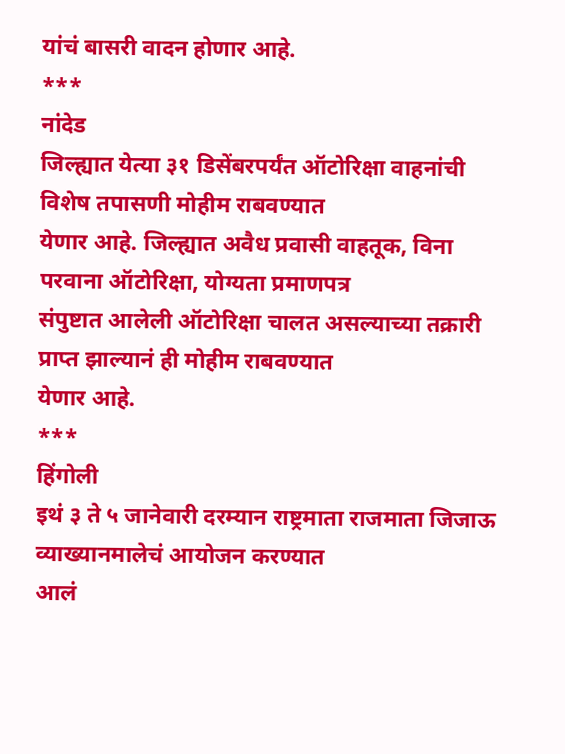यांचं बासरी वादन होणार आहे.
***
नांदेड
जिल्ह्यात येत्या ३१ डिसेंबरपर्यंत ऑटोरिक्षा वाहनांची विशेष तपासणी मोहीम राबवण्यात
येणार आहे. जिल्ह्यात अवैध प्रवासी वाहतूक, विना परवाना ऑटोरिक्षा, योग्यता प्रमाणपत्र
संपुष्टात आलेली ऑटोरिक्षा चालत असल्याच्या तक्रारी प्राप्त झाल्यानं ही मोहीम राबवण्यात
येणार आहे.
***
हिंगोली
इथं ३ ते ५ जानेवारी दरम्यान राष्ट्रमाता राजमाता जिजाऊ व्याख्यानमालेचं आयोजन करण्यात
आलं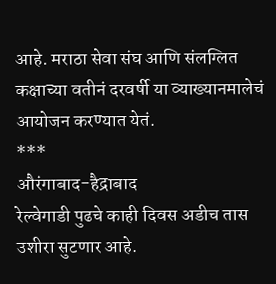आहे. मराठा सेवा संघ आणि संलग्लित कक्षाच्या वतीनं दरवर्षी या व्याख्यानमालेचं
आयोजन करण्यात येतं.
***
औरंगाबाद-हैद्राबाद
रेल्वेगाडी पुढचे काही दिवस अडीच तास उशीरा सुटणार आहे.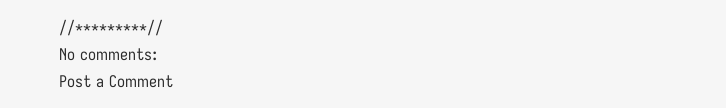//*********//
No comments:
Post a Comment